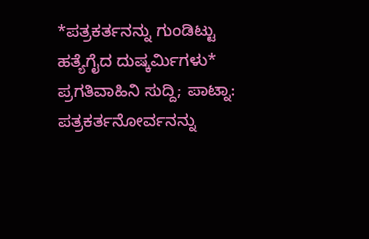*ಪತ್ರಕರ್ತನನ್ನು ಗುಂಡಿಟ್ಟು ಹತ್ಯೆಗೈದ ದುಷ್ಕರ್ಮಿಗಳು*
ಪ್ರಗತಿವಾಹಿನಿ ಸುದ್ದಿ; ಪಾಟ್ನಾ: ಪತ್ರಕರ್ತನೋರ್ವನನ್ನು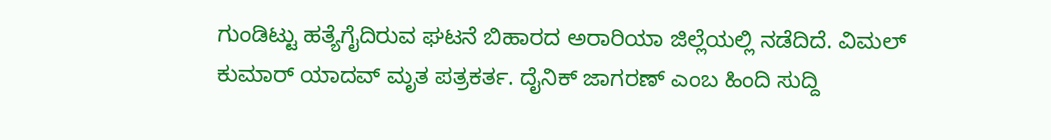ಗುಂಡಿಟ್ಟು ಹತ್ಯೆಗೈದಿರುವ ಘಟನೆ ಬಿಹಾರದ ಅರಾರಿಯಾ ಜಿಲ್ಲೆಯಲ್ಲಿ ನಡೆದಿದೆ. ವಿಮಲ್ ಕುಮಾರ್ ಯಾದವ್ ಮೃತ ಪತ್ರಕರ್ತ. ದೈನಿಕ್ ಜಾಗರಣ್ ಎಂಬ ಹಿಂದಿ ಸುದ್ದಿ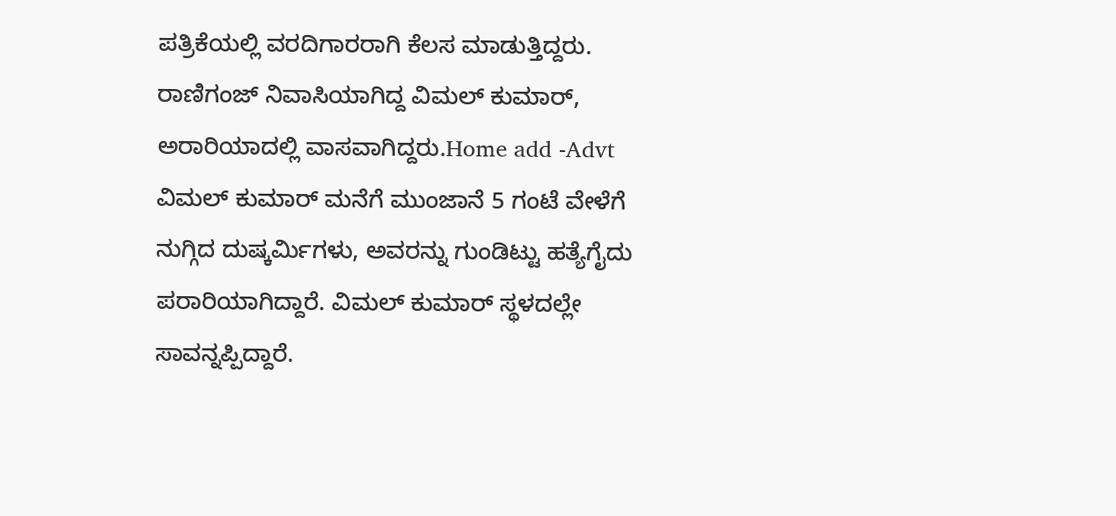ಪತ್ರಿಕೆಯಲ್ಲಿ ವರದಿಗಾರರಾಗಿ ಕೆಲಸ ಮಾಡುತ್ತಿದ್ದರು. ರಾಣಿಗಂಜ್ ನಿವಾಸಿಯಾಗಿದ್ದ ವಿಮಲ್ ಕುಮಾರ್, ಅರಾರಿಯಾದಲ್ಲಿ ವಾಸವಾಗಿದ್ದರು.Home add -Advt ವಿಮಲ್ ಕುಮಾರ್ ಮನೆಗೆ ಮುಂಜಾನೆ 5 ಗಂಟೆ ವೇಳೆಗೆ ನುಗ್ಗಿದ ದುಷ್ಕರ್ಮಿಗಳು, ಅವರನ್ನು ಗುಂಡಿಟ್ಟು ಹತ್ಯೆಗೈದು ಪರಾರಿಯಾಗಿದ್ದಾರೆ. ವಿಮಲ್ ಕುಮಾರ್ ಸ್ಥಳದಲ್ಲೇ ಸಾವನ್ನಪ್ಪಿದ್ದಾರೆ.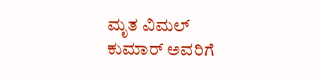ಮೃತ ವಿಮಲ್ ಕುಮಾರ್ ಅವರಿಗೆ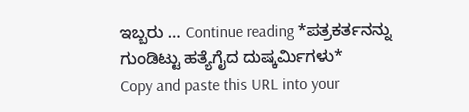ಇಬ್ಬರು … Continue reading *ಪತ್ರಕರ್ತನನ್ನು ಗುಂಡಿಟ್ಟು ಹತ್ಯೆಗೈದ ದುಷ್ಕರ್ಮಿಗಳು*
Copy and paste this URL into your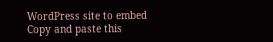WordPress site to embed
Copy and paste this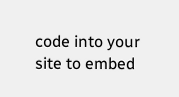code into your site to embed